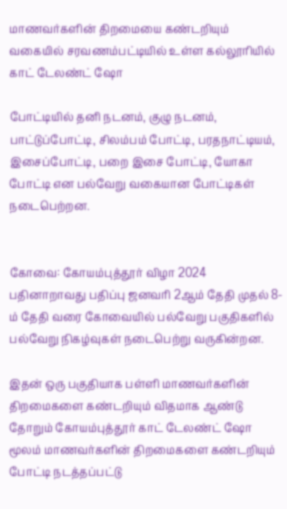மாணவர்களின் திறமையை கண்டறியும் வகையில் சரவணம்பட்டியில் உள்ள கல்லூரியில் காட் டேலண்ட் ஷோ

போட்டியில் தனி நடனம், குழு நடனம், பாட்டுப்போட்டி, சிலம்பம் போட்டி, பரதநாட்டியம், இசைப்போட்டி, பறை இசை போட்டி, யோகா போட்டி என பல்வேறு வகையான போட்டிகள் நடைபெற்றன.


கோவை: கோயம்புத்தூர் விழா 2024 பதினாறாவது பதிப்பு ஜனவரி 2ஆம் தேதி முதல் 8-ம் தேதி வரை கோவையில் பல்வேறு பகுதிகளில் பல்வேறு நிகழ்வுகள் நடைபெற்று வருகின்றன.

இதன் ஒரு பகுதியாக பள்ளி மாணவர்களின் திறமைகளை கண்டறியும் விதமாக ஆண்டு தோறும் கோயம்புத்தூர் காட் டேலண்ட் ஷோ மூலம் மாணவர்களின் திறமைகளை கண்டறியும் போட்டி நடத்தப்பட்டு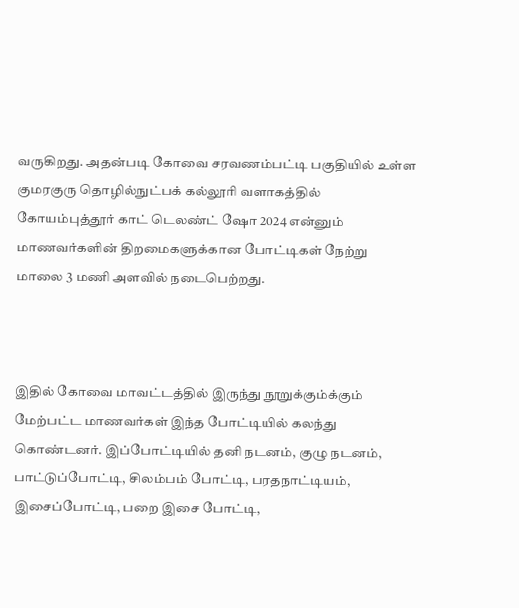வருகிறது. அதன்படி கோவை சரவணம்பட்டி பகுதியில் உள்ள குமரகுரு தொழில்நுட்பக் கல்லூரி வளாகத்தில் கோயம்புத்தூர் காட் டெலண்ட் ஷோ 2024 என்னும் மாணவர்களின் திறமைகளுக்கான போட்டிகள் நேற்று மாலை 3 மணி அளவில் நடைபெற்றது.



இதில் கோவை மாவட்டத்தில் இருந்து நூறுக்கும்க்கும் மேற்பட்ட மாணவர்கள் இந்த போட்டியில் கலந்து கொண்டனர். இப்போட்டியில் தனி நடனம், குழு நடனம், பாட்டுப்போட்டி, சிலம்பம் போட்டி, பரதநாட்டியம், இசைப்போட்டி, பறை இசை போட்டி,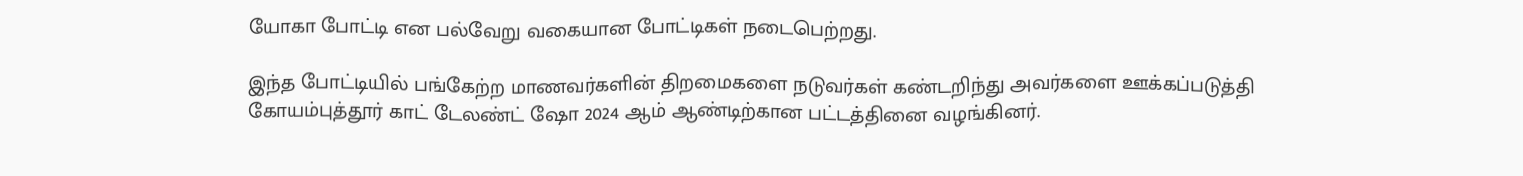யோகா போட்டி என பல்வேறு வகையான போட்டிகள் நடைபெற்றது.

இந்த போட்டியில் பங்கேற்ற மாணவர்களின் திறமைகளை நடுவர்கள் கண்டறிந்து அவர்களை ஊக்கப்படுத்தி கோயம்புத்தூர் காட் டேலண்ட் ஷோ 2024 ஆம் ஆண்டிற்கான பட்டத்தினை வழங்கினர்.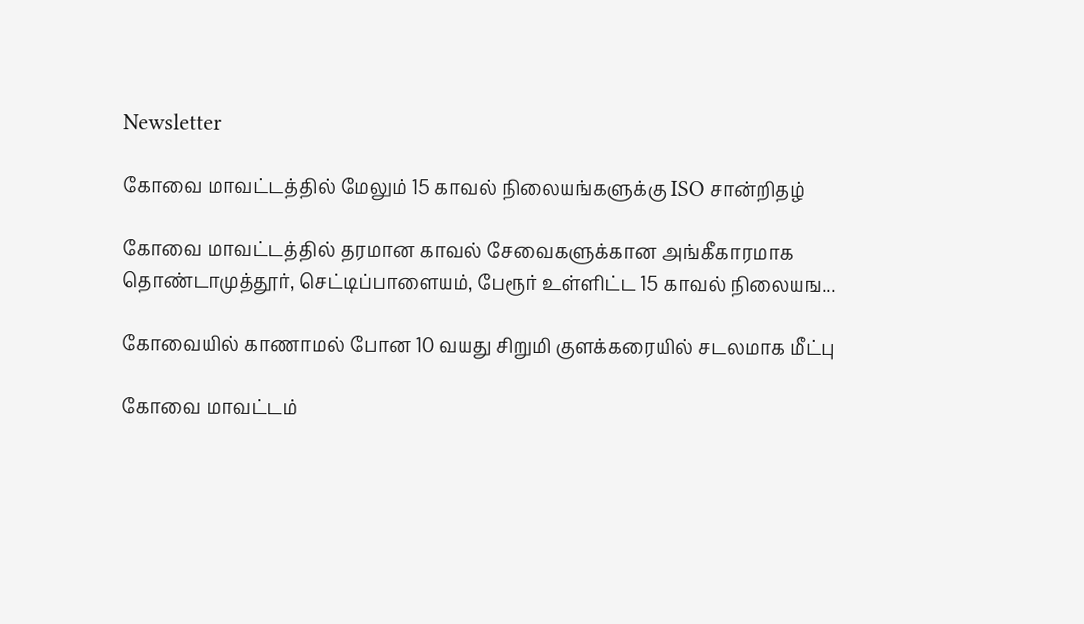Newsletter

கோவை மாவட்டத்தில் மேலும் 15 காவல் நிலையங்களுக்கு ISO சான்றிதழ்

கோவை மாவட்டத்தில் தரமான காவல் சேவைகளுக்கான அங்கீகாரமாக தொண்டாமுத்தூர், செட்டிப்பாளையம், பேரூர் உள்ளிட்ட 15 காவல் நிலையங...

கோவையில் காணாமல் போன 10 வயது சிறுமி குளக்கரையில் சடலமாக மீட்பு

கோவை மாவட்டம்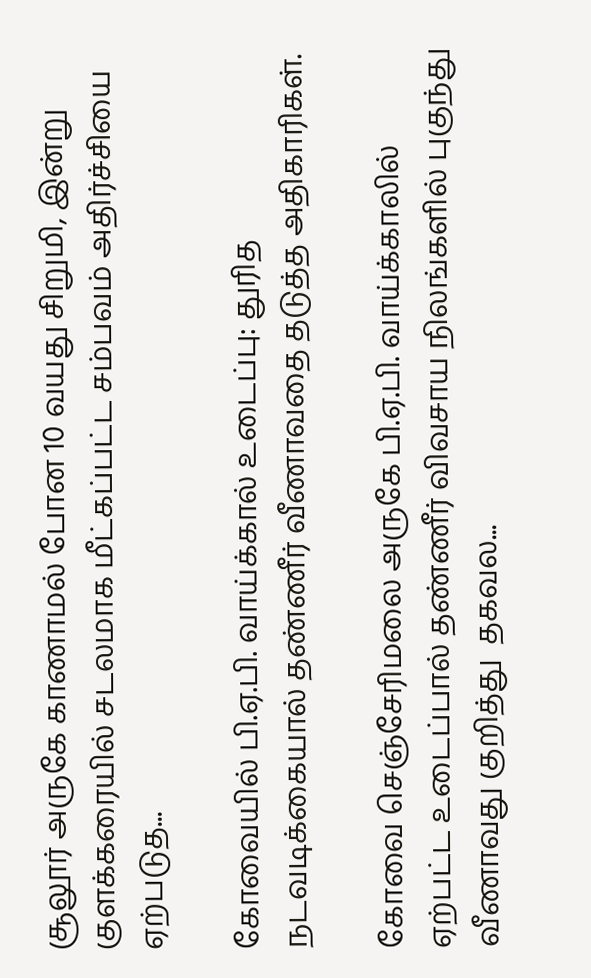சூலூர் அருகே காணாமல் போன 10 வயது சிறுமி, இன்று குளக்கரையில் சடலமாக மீட்கப்பட்ட சம்பவம் அதிர்ச்சியை ஏற்படுத...

கோவையில் பி.ஏ.பி. வாய்க்கால் உடைப்பு: துரித நடவடிக்கையால் தண்ணீர் வீணாவதை தடுத்த அதிகாரிகள்.

கோவை செஞ்சேரிமலை அருகே பி.ஏ.பி. வாய்க்காலில் ஏற்பட்ட உடைப்பால் தண்ணீர் விவசாய நிலங்களில் புகுந்து வீணாவது குறித்து  தகவல...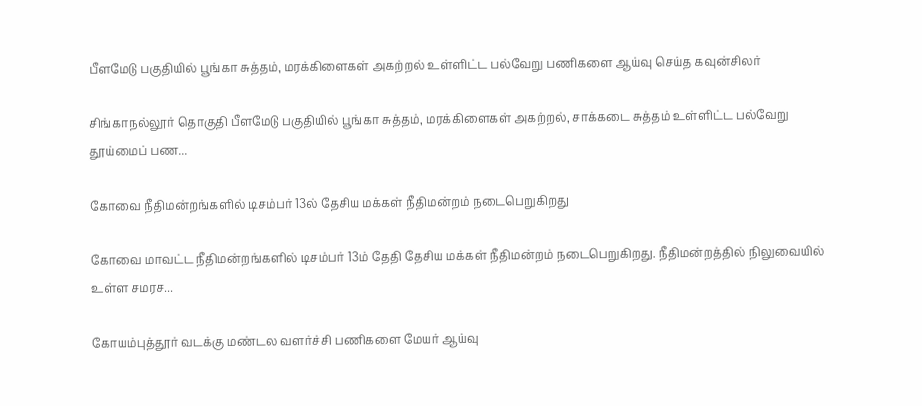பீளமேடு பகுதியில் பூங்கா சுத்தம், மரக்கிளைகள் அகற்றல் உள்ளிட்ட பல்வேறு பணிகளை ஆய்வு செய்த கவுன்சிலர்

சிங்காநல்லூர் தொகுதி பீளமேடு பகுதியில் பூங்கா சுத்தம், மரக்கிளைகள் அகற்றல், சாக்கடை சுத்தம் உள்ளிட்ட பல்வேறு தூய்மைப் பண...

கோவை நீதிமன்றங்களில் டிசம்பர் 13ல் தேசிய மக்கள் நீதிமன்றம் நடைபெறுகிறது

கோவை மாவட்ட நீதிமன்றங்களில் டிசம்பர் 13ம் தேதி தேசிய மக்கள் நீதிமன்றம் நடைபெறுகிறது. நீதிமன்றத்தில் நிலுவையில் உள்ள சமரச...

கோயம்புத்தூர் வடக்கு மண்டல வளர்ச்சி பணிகளை மேயர் ஆய்வு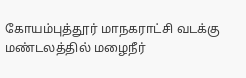கோயம்புத்தூர் மாநகராட்சி வடக்கு மண்டலத்தில் மழைநீர்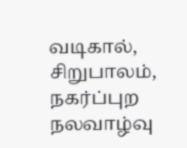வடிகால், சிறுபாலம், நகர்ப்புற நலவாழ்வு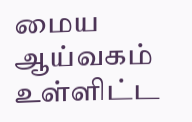மைய ஆய்வகம் உள்ளிட்ட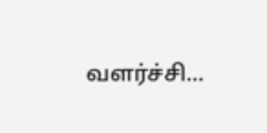வளர்ச்சி...